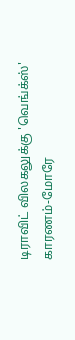டிராவிட் விலகலுக்கு 'வெங்க்ஸ்' காரணம்-மோரே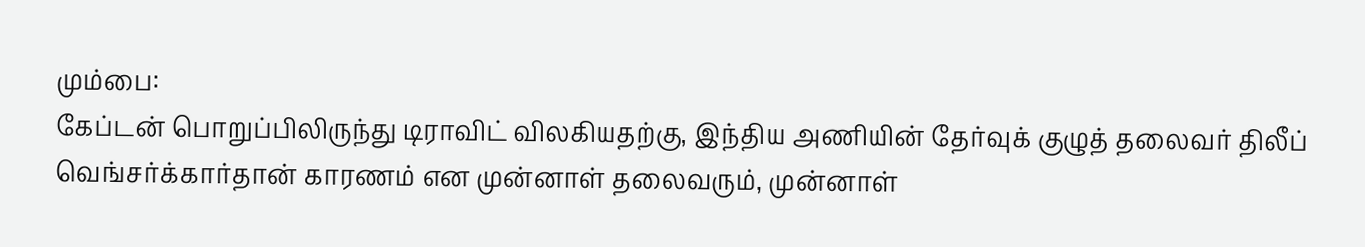மும்பை:
கேப்டன் பொறுப்பிலிருந்து டிராவிட் விலகியதற்கு, இந்திய அணியின் தேர்வுக் குழுத் தலைவர் திலீப் வெங்சர்க்கார்தான் காரணம் என முன்னாள் தலைவரும், முன்னாள்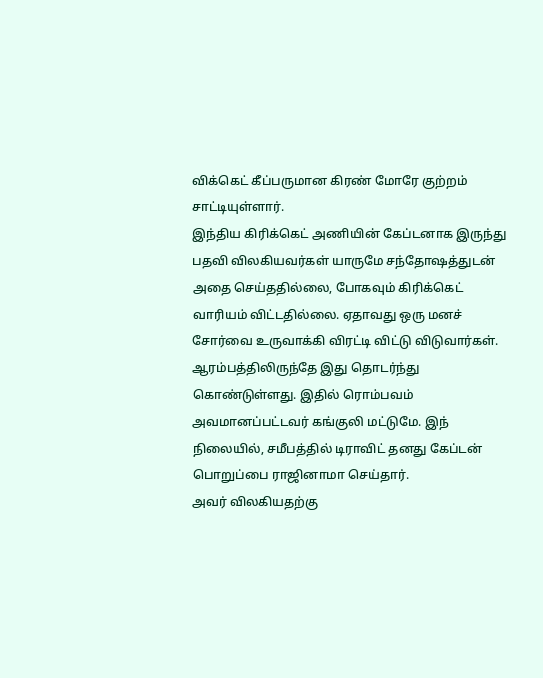விக்கெட் கீப்பருமான கிரண் மோரே குற்றம் சாட்டியுள்ளார்.
இந்திய கிரிக்கெட் அணியின் கேப்டனாக இருந்து பதவி விலகியவர்கள் யாருமே சந்தோஷத்துடன் அதை செய்ததில்லை, போகவும் கிரிக்கெட் வாரியம் விட்டதில்லை. ஏதாவது ஒரு மனச் சோர்வை உருவாக்கி விரட்டி விட்டு விடுவார்கள்.
ஆரம்பத்திலிருந்தே இது தொடர்ந்து கொண்டுள்ளது. இதில் ரொம்பவம் அவமானப்பட்டவர் கங்குலி மட்டுமே. இந் நிலையில், சமீபத்தில் டிராவிட் தனது கேப்டன் பொறுப்பை ராஜினாமா செய்தார்.
அவர் விலகியதற்கு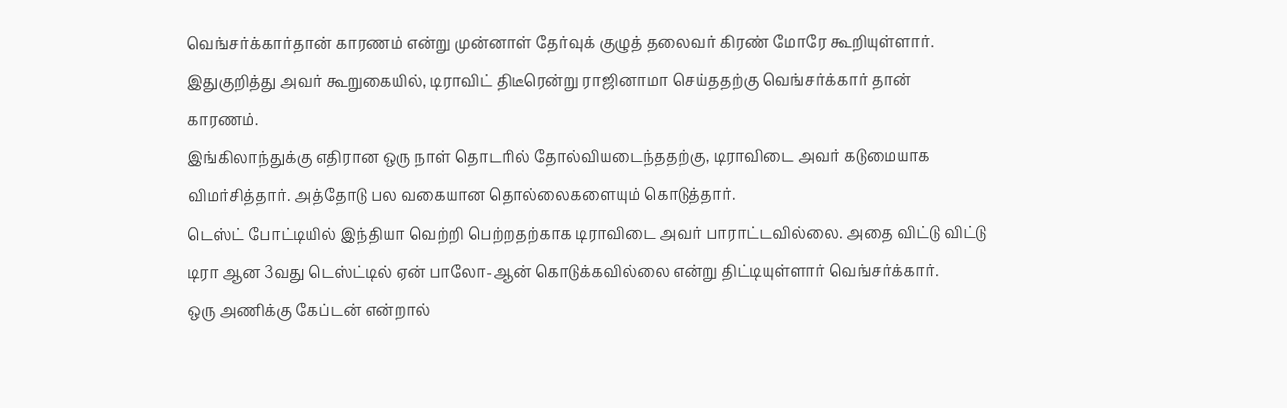வெங்சர்க்கார்தான் காரணம் என்று முன்னாள் தேர்வுக் குழுத் தலைவர் கிரண் மோரே கூறியுள்ளார். இதுகுறித்து அவர் கூறுகையில், டிராவிட் திடீரென்று ராஜினாமா செய்ததற்கு வெங்சர்க்கார் தான் காரணம்.
இங்கிலாந்துக்கு எதிரான ஒரு நாள் தொடரில் தோல்வியடைந்ததற்கு, டிராவிடை அவர் கடுமையாக விமர்சித்தார். அத்தோடு பல வகையான தொல்லைகளையும் கொடுத்தார்.
டெஸ்ட் போட்டியில் இந்தியா வெற்றி பெற்றதற்காக டிராவிடை அவர் பாராட்டவில்லை. அதை விட்டு விட்டு டிரா ஆன 3வது டெஸ்ட்டில் ஏன் பாலோ-ஆன் கொடுக்கவில்லை என்று திட்டியுள்ளார் வெங்சர்க்கார்.
ஒரு அணிக்கு கேப்டன் என்றால்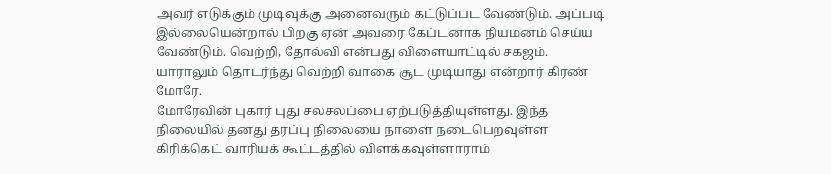அவர் எடுக்கும் முடிவுக்கு அனைவரும் கட்டுப்பட வேண்டும். அப்படி இல்லையென்றால் பிறகு ஏன் அவரை கேப்டனாக நியமனம் செய்ய வேண்டும். வெற்றி, தோல்வி என்பது விளையாட்டில் சகஜம். யாராலும் தொடர்ந்து வெற்றி வாகை சூட முடியாது என்றார் கிரண் மோரே.
மோரேவின் புகார் புது சலசலப்பை ஏற்படுத்தியுள்ளது. இந்த நிலையில் தனது தரப்பு நிலையை நாளை நடைபெறவுள்ள கிரிக்கெட் வாரியக் கூட்டத்தில் விளக்கவுள்ளாராம்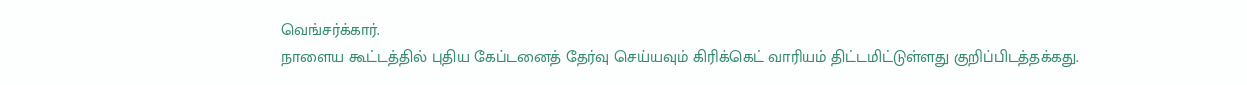வெங்சர்க்கார்.
நாளைய கூட்டத்தில் புதிய கேப்டனைத் தேர்வு செய்யவும் கிரிக்கெட் வாரியம் திட்டமிட்டுள்ளது குறிப்பிடத்தக்கது.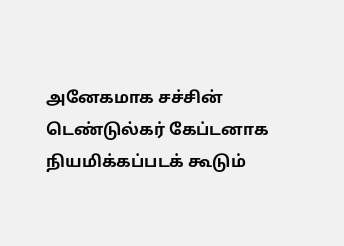அனேகமாக சச்சின் டெண்டுல்கர் கேப்டனாக நியமிக்கப்படக் கூடும்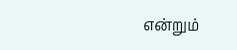என்றும்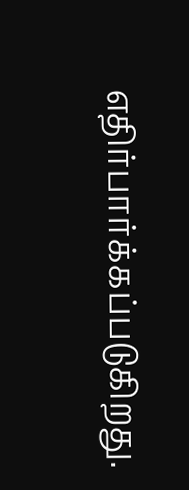எதிர்பார்க்கப்படுகிறது.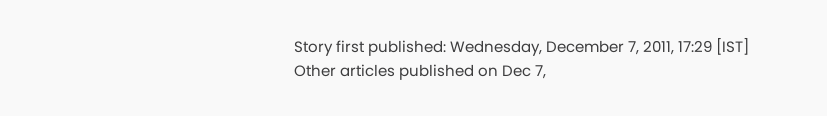Story first published: Wednesday, December 7, 2011, 17:29 [IST]
Other articles published on Dec 7,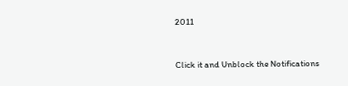2011


Click it and Unblock the Notifications